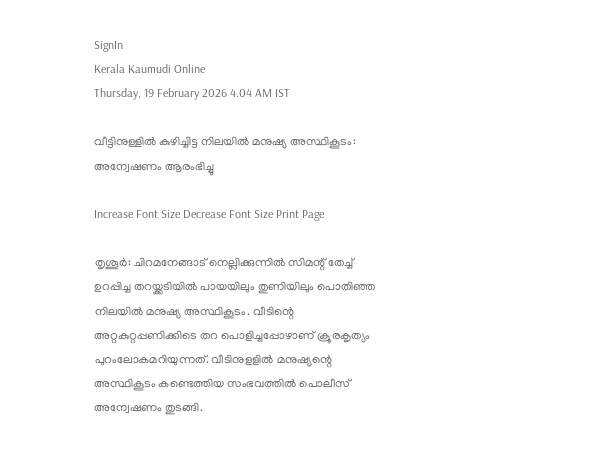SignIn
Kerala Kaumudi Online
Thursday, 19 February 2026 4.04 AM IST

വീട്ടിനുള്ളിൽ കുഴിച്ചിട്ട നിലയിൽ മനുഷ്യ അസ്ഥികൂടം: അന്വേഷണം ആരംഭിച്ചു

Increase Font Size Decrease Font Size Print Page

തൃശൂർ: ചിറമനേങ്ങാട് നെല്ലിക്കുന്നിൽ സിമന്റ് തേച്ച് ഉറപ്പിച്ച തറയ്ക്കടിയിൽ പായയിലും തുണിയിലും പൊതിഞ്ഞ നിലയിൽ മനുഷ്യ അസ്ഥികൂടം. വീടിന്റെ അറ്റകുറ്റപ്പണിക്കിടെ തറ പൊളിച്ചപ്പോഴാണ് ക്രൂരകൃത്യം പുറംലോകമറിയുന്നത്. വീടിനുളളിൽ മനുഷ്യന്റെ അസ്ഥികൂടം കണ്ടെത്തിയ സംഭവത്തിൽ പൊലീസ് അന്വേഷണം തുടങ്ങി.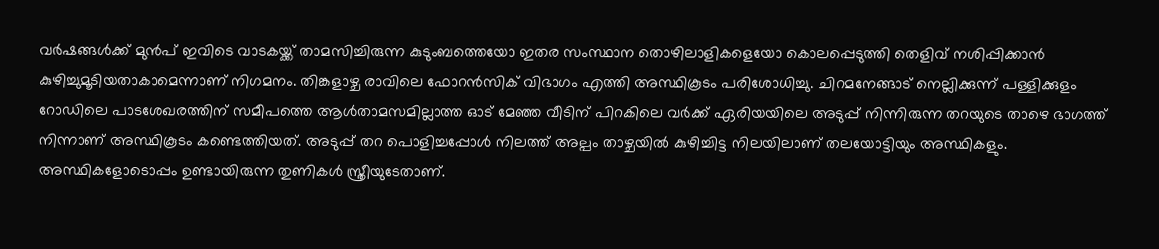വർഷങ്ങൾക്ക് മുൻപ് ഇവിടെ വാടകയ്ക്ക് താമസിച്ചിരുന്ന കുടുംബത്തെയോ ഇതര സംസ്ഥാന തൊഴിലാളികളെയോ കൊലപ്പെടുത്തി തെളിവ് നശിപ്പിക്കാൻ കുഴിച്ചുമൂടിയതാകാമെന്നാണ് നിഗമനം. തിങ്കളാഴ്ച രാവിലെ ഫോറൻസിക് വിഭാഗം എത്തി അസ്ഥികൂടം പരിശോധിച്ചു. ചിറമനേങ്ങാട് നെല്ലിക്കുന്ന് പള്ളിക്കുളം റോഡിലെ പാടശേഖരത്തിന് സമീപത്തെ ആൾതാമസമില്ലാത്ത ഓട് മേഞ്ഞ വീടിന് പിറകിലെ വർക്ക് ഏരിയയിലെ അടുപ്പ് നിന്നിരുന്ന തറയുടെ താഴെ ഭാഗത്ത് നിന്നാണ് അസ്ഥികൂടം കണ്ടെത്തിയത്. അടുപ്പ് തറ പൊളിച്ചപ്പോൾ നിലത്ത് അല്പം താഴ്ചയിൽ കുഴിച്ചിട്ട നിലയിലാണ് തലയോട്ടിയും അസ്ഥികളും. അസ്ഥികളോടൊപ്പം ഉണ്ടായിരുന്ന തുണികൾ സ്ത്രീയുടേതാണ്.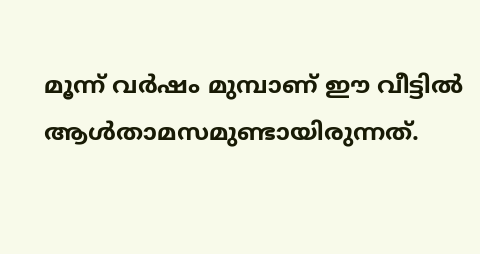മൂന്ന് വർഷം മുമ്പാണ് ഈ വീട്ടിൽ ആൾതാമസമുണ്ടായിരുന്നത്.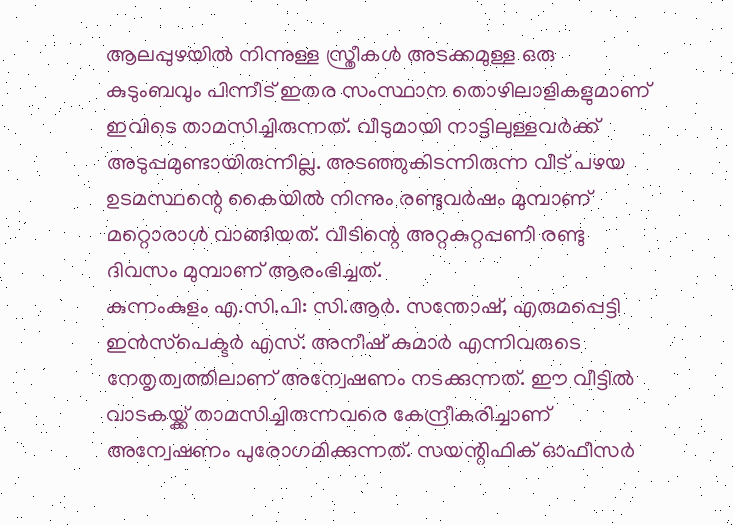ആലപ്പുഴയിൽ നിന്നുള്ള സ്ത്രീകൾ അടക്കമുള്ള ഒരു കുടുംബവും പിന്നീട് ഇതര സംസ്ഥാന തൊഴിലാളികളുമാണ് ഇവിടെ താമസിച്ചിരുന്നത്. വീടുമായി നാട്ടിലുള്ളവർക്ക് അടുപ്പമുണ്ടായിരുന്നില്ല. അടഞ്ഞുകിടന്നിരുന്ന വീട് പഴയ ഉടമസ്ഥന്റെ കൈയിൽ നിന്നും രണ്ടുവർഷം മുമ്പാണ് മറ്റൊരാൾ വാങ്ങിയത്. വീടിന്റെ അറ്റകുറ്റപ്പണി രണ്ടു ദിവസം മുമ്പാണ് ആരംഭിച്ചത്.
കുന്നംകുളം എ.സി.പി: സി.ആർ. സന്തോഷ്, എരുമപ്പെട്ടി ഇൻസ്‌പെക്ടർ എസ്. അനീഷ് കുമാർ എന്നിവരുടെ നേതൃത്വത്തിലാണ് അന്വേഷണം നടക്കുന്നത്. ഈ വീട്ടിൽ വാടകയ്ക്ക് താമസിച്ചിരുന്നവരെ കേന്ദ്രീകരിച്ചാണ് അന്വേഷണം പുരോഗമിക്കുന്നത്. സയന്റിഫിക് ഓഫീസർ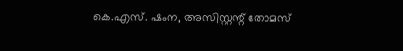കെ.എസ്. ഷംന, അസിസ്റ്റന്റ് തോമസ്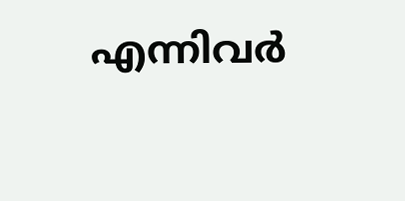എന്നിവർ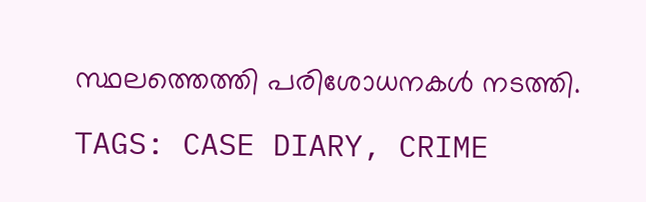സ്ഥലത്തെത്തി പരിശോധനകൾ നടത്തി.

TAGS: CASE DIARY, CRIME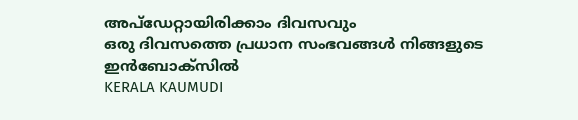അപ്ഡേറ്റായിരിക്കാം ദിവസവും
ഒരു ദിവസത്തെ പ്രധാന സംഭവങ്ങൾ നിങ്ങളുടെ ഇൻബോക്സിൽ
KERALA KAUMUDI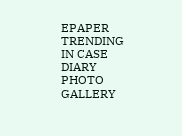EPAPER
TRENDING IN CASE DIARY
PHOTO GALLERY